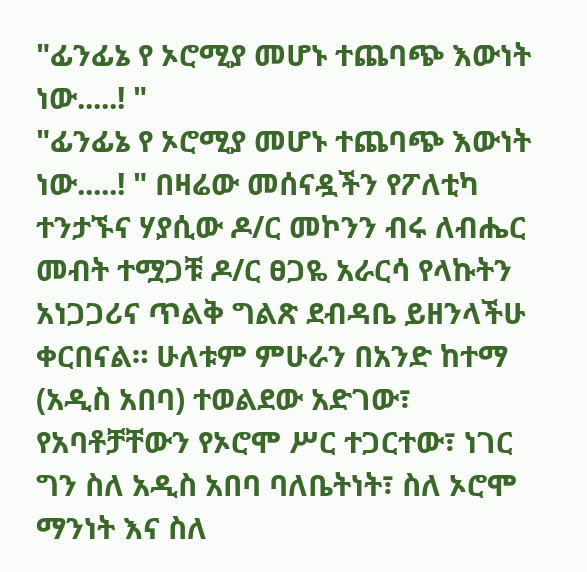"ፊንፊኔ የ ኦሮሚያ መሆኑ ተጨባጭ እውነት ነው.....! "
"ፊንፊኔ የ ኦሮሚያ መሆኑ ተጨባጭ እውነት ነው.....! " በዛሬው መሰናዷችን የፖለቲካ ተንታኙና ሃያሲው ዶ/ር መኮንን ብሩ ለብሔር መብት ተሟጋቹ ዶ/ር ፀጋዬ አራርሳ የላኩትን አነጋጋሪና ጥልቅ ግልጽ ደብዳቤ ይዘንላችሁ ቀርበናል። ሁለቱም ምሁራን በአንድ ከተማ (አዲስ አበባ) ተወልደው አድገው፣ የአባቶቻቸውን የኦሮሞ ሥር ተጋርተው፣ ነገር ግን ስለ አዲስ አበባ ባለቤትነት፣ ስለ ኦሮሞ ማንነት እና ስለ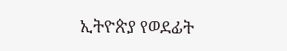ኢትዮጵያ የወደፊት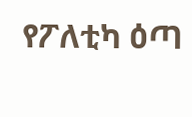የፖለቲካ ዕጣ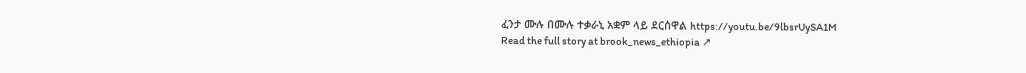ፈንታ ሙሉ በሙሉ ተቃራኒ አቋም ላይ ደርሰዋል https://youtu.be/9lbsrUySA1M
Read the full story at brook_news_ethiopia ↗